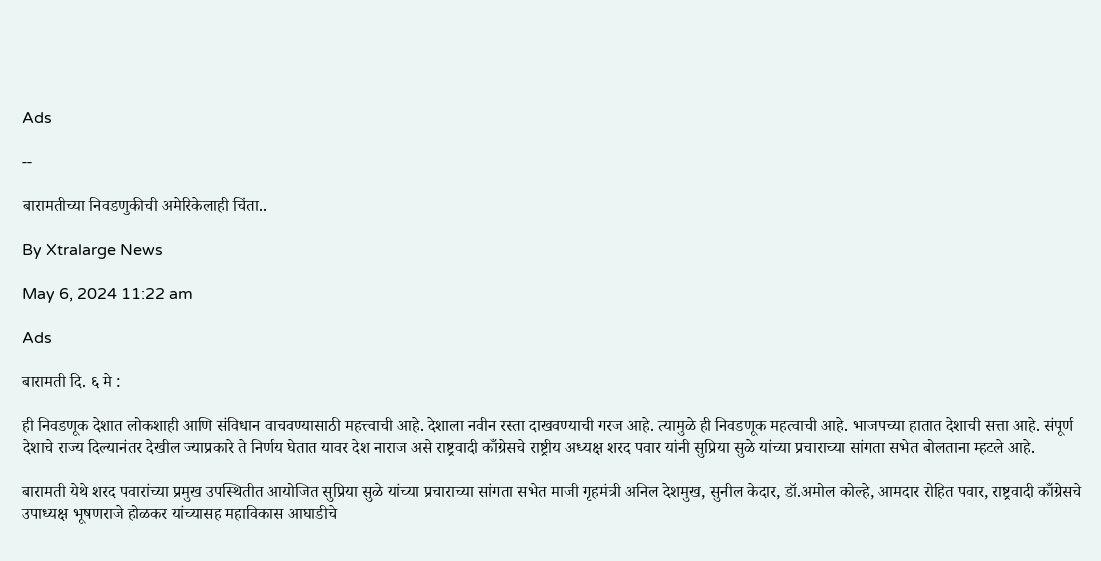Ads

--

बारामतीच्या निवडणुकीची अमेरिकेलाही चिंता..

By Xtralarge News

May 6, 2024 11:22 am

Ads

बारामती दि. ६ मे :

ही निवडणूक देशात लोकशाही आणि संविधान वाचवण्यासाठी महत्त्वाची आहे. देशाला नवीन रस्ता दाखवण्याची गरज आहे. त्यामुळे ही निवडणूक महत्वाची आहे. भाजपच्या हातात देशाची सत्ता आहे. संपूर्ण देशाचे राज्य दिल्यानंतर देखील ज्याप्रकारे ते निर्णय घेतात यावर देश नाराज असे राष्ट्रवादी काँग्रेसचे राष्ट्रीय अध्यक्ष शरद पवार यांनी सुप्रिया सुळे यांच्या प्रचाराच्या सांगता सभेत बोलताना म्हटले आहे.

बारामती येथे शरद पवारांच्या प्रमुख उपस्थितीत आयोजित सुप्रिया सुळे यांच्या प्रचाराच्या सांगता सभेत माजी गृहमंत्री अनिल देशमुख, सुनील केदार, डॉ.अमोल कोल्हे, आमदार रोहित पवार, राष्ट्रवादी काँग्रेसचे उपाध्यक्ष भूषणराजे होळकर यांच्यासह महाविकास आघाडीचे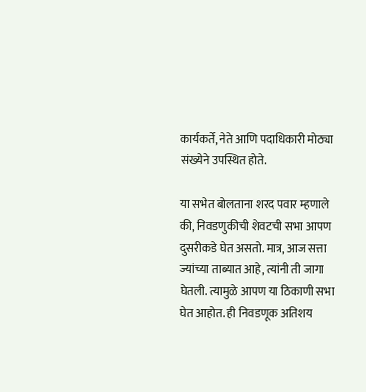कार्यकर्ते, नेते आणि पदाधिकारी मोठ्या संख्येने उपस्थित होते.

या सभेत बोलताना शरद पवार म्हणाले की, निवडणुकीची शेवटची सभा आपण दुसरीकडे घेत असतो. मात्र, आज सत्ता ज्यांच्या ताब्यात आहे, त्यांनी ती जागा घेतली. त्यामुळे आपण या ठिकाणी सभा घेत आहोत. ही निवडणूक अतिशय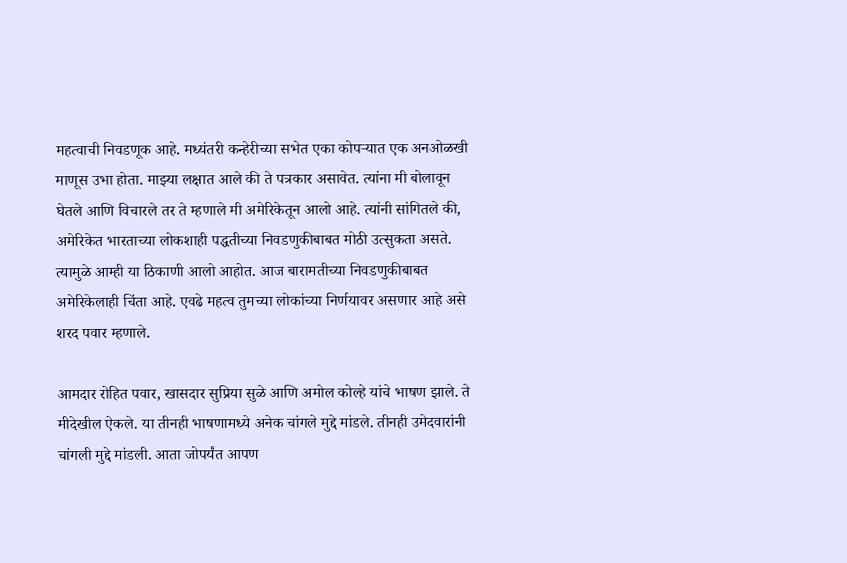महत्वाची निवडणूक आहे. मध्यंतरी कन्हेरीच्या सभेत एका कोपऱ्यात एक अनओळखी माणूस उभा होता. माझ्या लक्षात आले की ते पत्रकार असावेत. त्यांना मी बोलावून घेतले आणि विचारले तर ते म्हणाले मी अमेरिकेतून आलो आहे. त्यांनी सांगितले की, अमेरिकेत भारताच्या लोकशाही पद्धतीच्या निवडणुकीबाबत मोठी उत्सुकता असते. त्यामुळे आम्ही या ठिकाणी आलो आहोत. आज बारामतीच्या निवडणुकीबाबत अमेरिकेलाही चिंता आहे. एवढे महत्व तुमच्या लोकांच्या निर्णयावर असणार आहे असे शरद पवार म्हणाले.

आमदार रोहित पवार, खासदार सुप्रिया सुळे आणि अमोल कोल्हे यांचे भाषण झाले. ते मीदेखील ऐकले. या तीनही भाषणामध्ये अनेक चांगले मुद्दे मांडले. तीनही उमेदवारांनी चांगली मुद्दे मांडली. आता जोपर्यंत आपण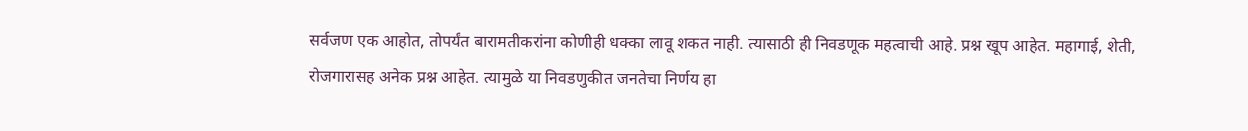सर्वजण एक आहोत, तोपर्यंत बारामतीकरांना कोणीही धक्का लावू शकत नाही. त्यासाठी ही निवडणूक महत्वाची आहे. प्रश्न खूप आहेत. महागाई, शेती, रोजगारासह अनेक प्रश्न आहेत. त्यामुळे या निवडणुकीत जनतेचा निर्णय हा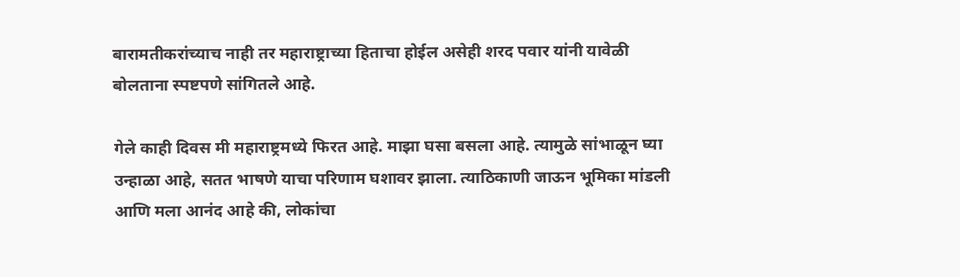बारामतीकरांच्याच नाही तर महाराष्ट्राच्या हिताचा होईल असेही शरद पवार यांनी यावेळी बोलताना स्पष्टपणे सांगितले आहे.

गेले काही दिवस मी महाराष्ट्रमध्ये फिरत आहे. माझा घसा बसला आहे. त्यामुळे सांभाळून घ्या उन्हाळा आहे, सतत भाषणे याचा परिणाम घशावर झाला. त्याठिकाणी जाऊन भूमिका मांडली आणि मला आनंद आहे की, लोकांचा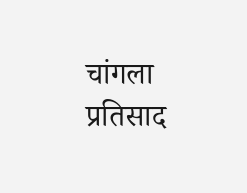चांगला प्रतिसाद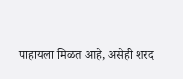पाहायला मिळत आहे, असेही शरद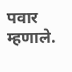पवार म्हणाले.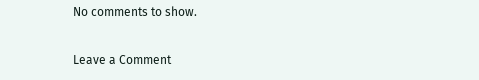No comments to show.

Leave a Comment